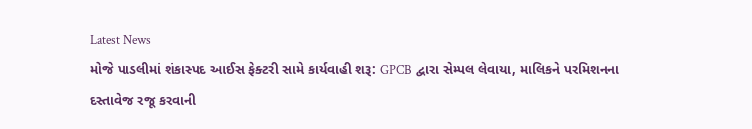Latest News
મોજે પાડલીમાં શંકાસ્પદ આઈસ ફેક્ટરી સામે કાર્યવાહી શરૂ: GPCB દ્વારા સેમ્પલ લેવાયા, માલિકને પરમિશનના દસ્તાવેજ રજૂ કરવાની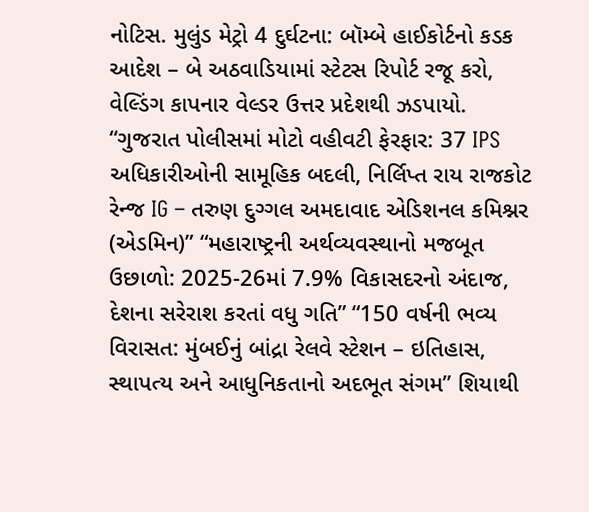નોટિસ. મુલુંડ મેટ્રો 4 દુર્ઘટના: બૉમ્બે હાઈકોર્ટનો કડક આદેશ – બે અઠવાડિયામાં સ્ટેટસ રિપોર્ટ રજૂ કરો, વેલ્ડિંગ કાપનાર વેલ્ડર ઉત્તર પ્રદેશથી ઝડપાયો. “ગુજરાત પોલીસમાં મોટો વહીવટી ફેરફાર: 37 IPS અધિકારીઓની સામૂહિક બદલી, નિર્લિપ્ત રાય રાજકોટ રેન્જ IG – તરુણ દુગ્ગલ અમદાવાદ એડિશનલ કમિશ્નર (એડમિન)” “મહારાષ્ટ્રની અર્થવ્યવસ્થાનો મજબૂત ઉછાળો: 2025-26માં 7.9% વિકાસદરનો અંદાજ, દેશના સરેરાશ કરતાં વધુ ગતિ” “150 વર્ષની ભવ્ય વિરાસત: મુંબઈનું બાંદ્રા રેલવે સ્ટેશન – ઇતિહાસ, સ્થાપત્ય અને આધુનિકતાનો અદભૂત સંગમ” શિયાથી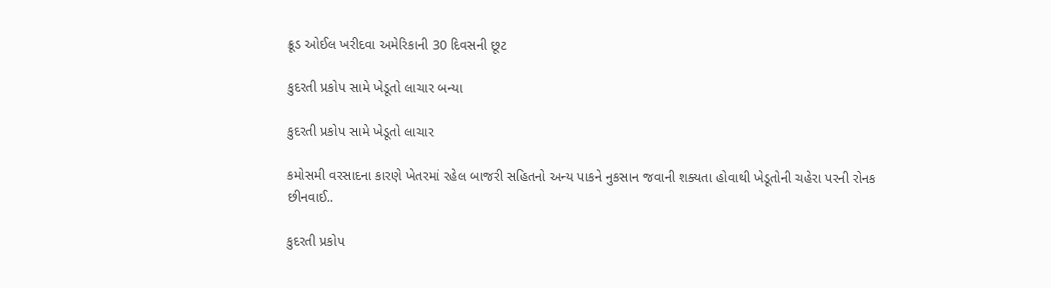ક્રૂડ ઓઈલ ખરીદવા અમેરિકાની 30 દિવસની છૂટ

કુદરતી પ્રકોપ સામે ખેડૂતો લાચાર બન્યા

કુદરતી પ્રકોપ સામે ખેડૂતો લાચાર

કમોસમી વરસાદના કારણે ખેતરમાં રહેલ બાજરી સહિતનો અન્ય પાકને નુકસાન જવાની શક્યતા હોવાથી ખેડૂતોની ચહેરા પરની રોનક છીનવાઈ..

કુદરતી પ્રકોપ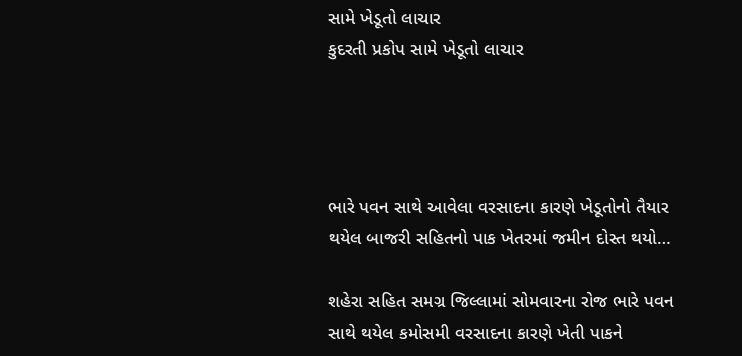સામે ખેડૂતો લાચાર
કુદરતી પ્રકોપ સામે ખેડૂતો લાચાર




ભારે પવન સાથે આવેલા વરસાદના કારણે ખેડૂતોનો તૈયાર થયેલ બાજરી સહિતનો પાક ખેતરમાં જમીન દોસ્ત થયો…

શહેરા સહિત સમગ્ર જિલ્લામાં સોમવારના રોજ ભારે પવન સાથે થયેલ કમોસમી વરસાદના કારણે ખેતી પાકને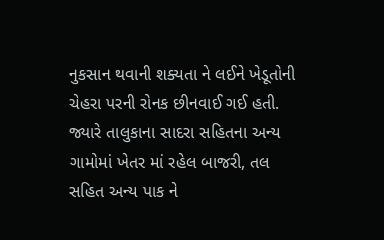નુકસાન થવાની શક્યતા ને લઈને ખેડૂતોની ચેહરા પરની રોનક છીનવાઈ ગઈ હતી. જ્યારે તાલુકાના સાદરા સહિતના અન્ય ગામોમાં ખેતર માં રહેલ બાજરી, તલ સહિત અન્ય પાક ને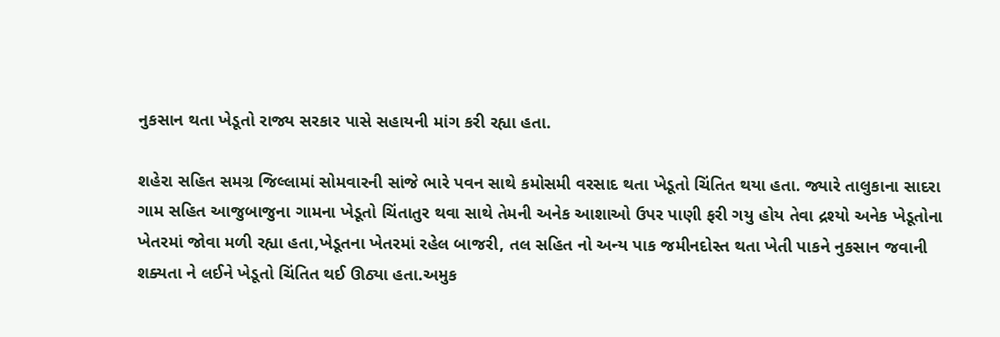નુકસાન થતા ખેડૂતો રાજ્ય સરકાર પાસે સહાયની માંગ કરી રહ્યા હતા.

શહેરા સહિત સમગ્ર જિલ્લામાં સોમવારની સાંજે ભારે પવન સાથે કમોસમી વરસાદ થતા ખેડૂતો ચિંતિત થયા હતા. જ્યારે તાલુકાના સાદરા ગામ સહિત આજુબાજુના ગામના ખેડૂતો ચિંતાતુર થવા સાથે તેમની અનેક આશાઓ ઉપર પાણી ફરી ગયુ હોય તેવા દ્રશ્યો અનેક ખેડૂતોના ખેતરમાં જોવા મળી રહ્યા હતા,ખેડૂતના ખેતરમાં રહેલ બાજરી, તલ સહિત નો અન્ય પાક જમીનદોસ્ત થતા ખેતી પાકને નુકસાન જવાની શક્યતા ને લઈને ખેડૂતો ચિંતિત થઈ ઊઠ્યા હતા.અમુક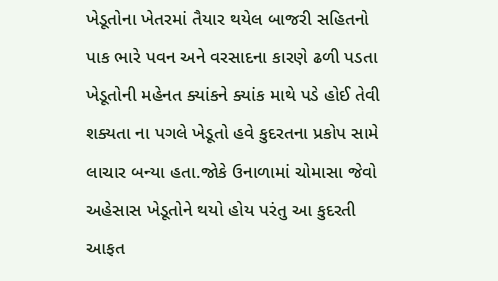ખેડૂતોના ખેતરમાં તૈયાર થયેલ બાજરી સહિતનો પાક ભારે પવન અને વરસાદના કારણે ઢળી પડતા ખેડૂતોની મહેનત ક્યાંકને ક્યાંક માથે પડે હોઈ તેવી શક્યતા ના પગલે ખેડૂતો હવે કુદરતના પ્રકોપ સામે લાચાર બન્યા હતા.જોકે ઉનાળામાં ચોમાસા જેવો અહેસાસ ખેડૂતોને થયો હોય પરંતુ આ કુદરતી આફત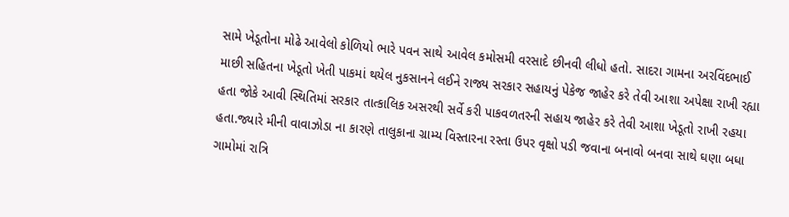સામે ખેડૂતોના મોઢે આવેલો કોળિયો ભારે પવન સાથે આવેલ કમોસમી વરસાદે છીનવી લીધો હતો. સાદરા ગામના અરવિંદભાઈ માછી સહિતના ખેડૂતો ખેતી પાકમાં થયેલ નુકસાનને લઈને રાજ્ય સરકાર સહાયનું પેકેજ જાહેર કરે તેવી આશા અપેક્ષા રાખી રહ્યા હતા જોકે આવી સ્થિતિમાં સરકાર તાત્કાલિક અસરથી સર્વે કરી પાકવળતરની સહાય જાહેર કરે તેવી આશા ખેડૂતો રાખી રહયા હતા.જ્યારે મીની વાવાઝોડા ના કારણે તાલુકાના ગ્રામ્ય વિસ્તારના રસ્તા ઉપર વૃક્ષો પડી જવાના બનાવો બનવા સાથે ઘણા બધા ગામોમાં રાત્રિ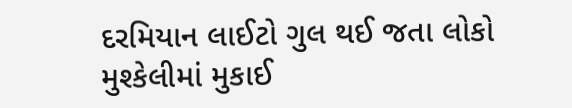દરમિયાન લાઈટો ગુલ થઈ જતા લોકો મુશ્કેલીમાં મુકાઈ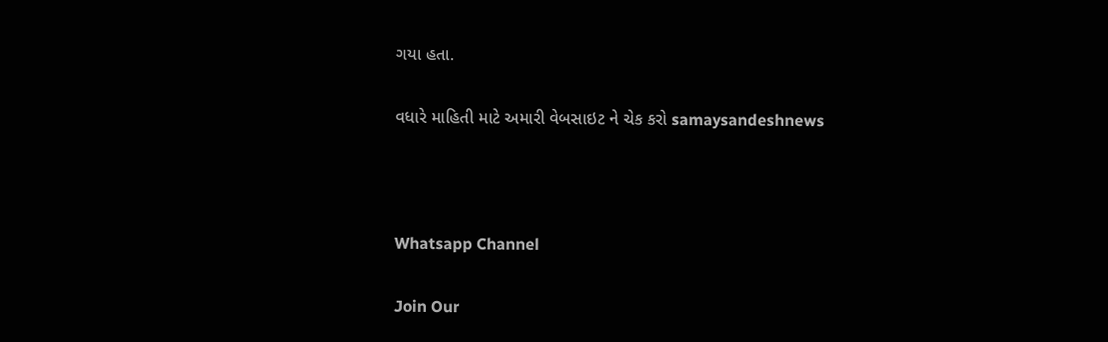ગયા હતા.

વધારે માહિતી માટે અમારી વેબસાઇટ ને ચેક કરો samaysandeshnews



Whatsapp Channel

Join Our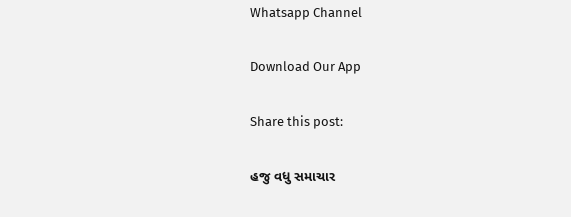Whatsapp Channel

Download Our App

Share this post:

હજુ વધુ સમાચાર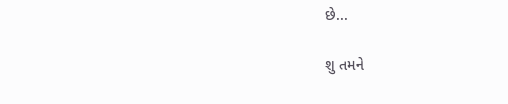છે...

શુ તમને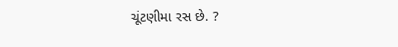ચૂંટણીમા રસ છે. ?